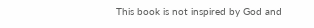This book is not inspired by God and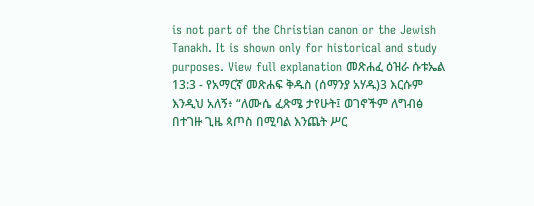is not part of the Christian canon or the Jewish Tanakh. It is shown only for historical and study purposes. View full explanation መጽሐፈ ዕዝራ ሱቱኤል 13:3 - የአማርኛ መጽሐፍ ቅዱስ (ሰማንያ አሃዱ)3 እርሱም እንዲህ አለኝ፥ “ለሙሴ ፈጽሜ ታየሁት፤ ወገኖችም ለግብፅ በተገዙ ጊዜ ጳጦስ በሚባል እንጨት ሥር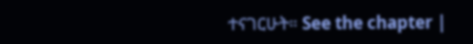ተናገርሁት። See the chapter |